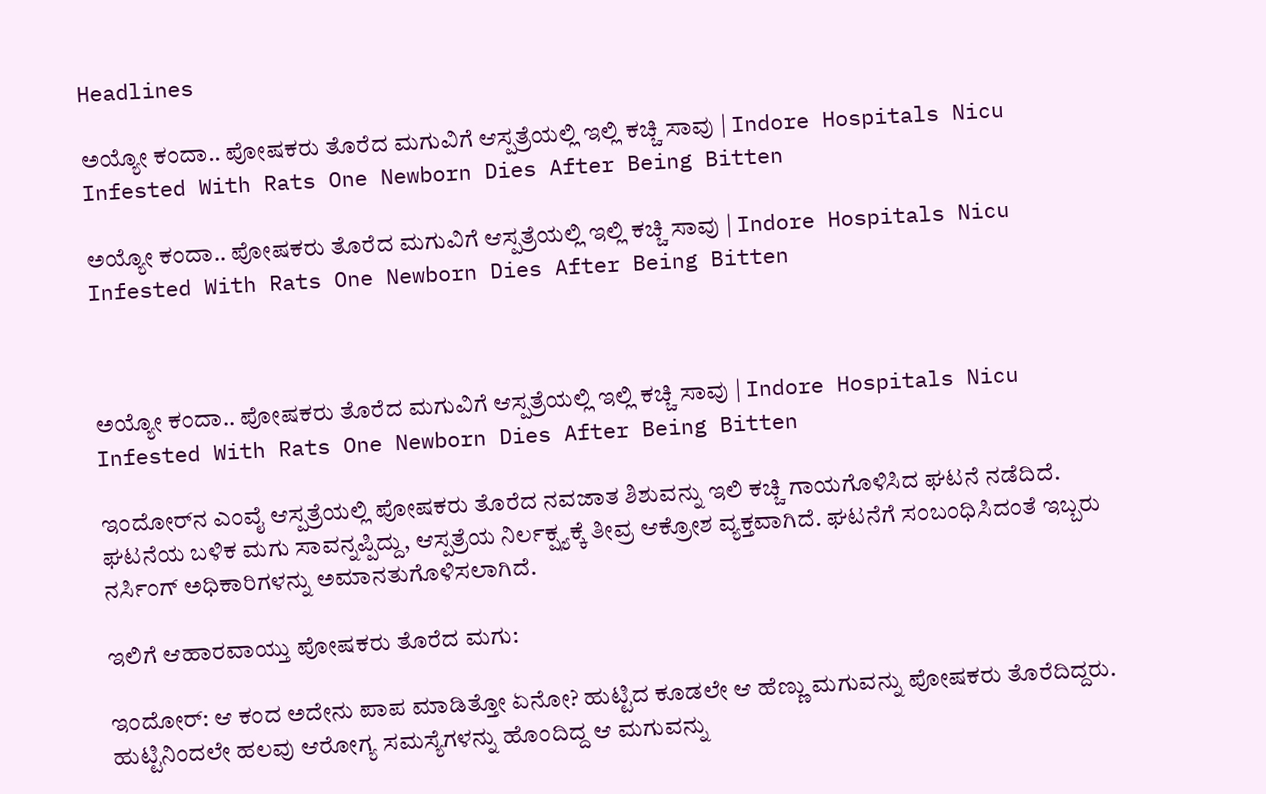Headlines

ಅಯ್ಯೋ ಕಂದಾ.. ಪೋಷಕರು ತೊರೆದ ಮಗುವಿಗೆ ಆಸ್ಪತ್ರೆಯಲ್ಲಿ ಇಲ್ಲಿ ಕಚ್ಚಿ ಸಾವು | Indore Hospitals Nicu Infested With Rats One Newborn Dies After Being Bitten

ಅಯ್ಯೋ ಕಂದಾ.. ಪೋಷಕರು ತೊರೆದ ಮಗುವಿಗೆ ಆಸ್ಪತ್ರೆಯಲ್ಲಿ ಇಲ್ಲಿ ಕಚ್ಚಿ ಸಾವು | Indore Hospitals Nicu Infested With Rats One Newborn Dies After Being Bitten



ಅಯ್ಯೋ ಕಂದಾ.. ಪೋಷಕರು ತೊರೆದ ಮಗುವಿಗೆ ಆಸ್ಪತ್ರೆಯಲ್ಲಿ ಇಲ್ಲಿ ಕಚ್ಚಿ ಸಾವು | Indore Hospitals Nicu Infested With Rats One Newborn Dies After Being Bitten

ಇಂದೋರ್‌ನ ಎಂವೈ ಆಸ್ಪತ್ರೆಯಲ್ಲಿ ಪೋಷಕರು ತೊರೆದ ನವಜಾತ ಶಿಶುವನ್ನು ಇಲಿ ಕಚ್ಚಿ ಗಾಯಗೊಳಿಸಿದ ಘಟನೆ ನಡೆದಿದೆ. ಘಟನೆಯ ಬಳಿಕ ಮಗು ಸಾವನ್ನಪ್ಪಿದ್ದು, ಆಸ್ಪತ್ರೆಯ ನಿರ್ಲಕ್ಷ್ಯಕ್ಕೆ ತೀವ್ರ ಆಕ್ರೋಶ ವ್ಯಕ್ತವಾಗಿದೆ. ಘಟನೆಗೆ ಸಂಬಂಧಿಸಿದಂತೆ ಇಬ್ಬರು ನರ್ಸಿಂಗ್ ಅಧಿಕಾರಿಗಳನ್ನು ಅಮಾನತುಗೊಳಿಸಲಾಗಿದೆ.

ಇಲಿಗೆ ಆಹಾರವಾಯ್ತು ಪೋಷಕರು ತೊರೆದ ಮಗು:

ಇಂದೋರ್‌: ಆ ಕಂದ ಅದೇನು ಪಾಪ ಮಾಡಿತ್ತೋ ಏನೋ? ಹುಟ್ಟಿದ ಕೂಡಲೇ ಆ ಹೆಣ್ಣು ಮಗುವನ್ನು ಪೋಷಕರು ತೊರೆದಿದ್ದರು. ಹುಟ್ಟಿನಿಂದಲೇ ಹಲವು ಆರೋಗ್ಯ ಸಮಸ್ಯೆಗಳನ್ನು ಹೊಂದಿದ್ದ ಆ ಮಗುವನ್ನು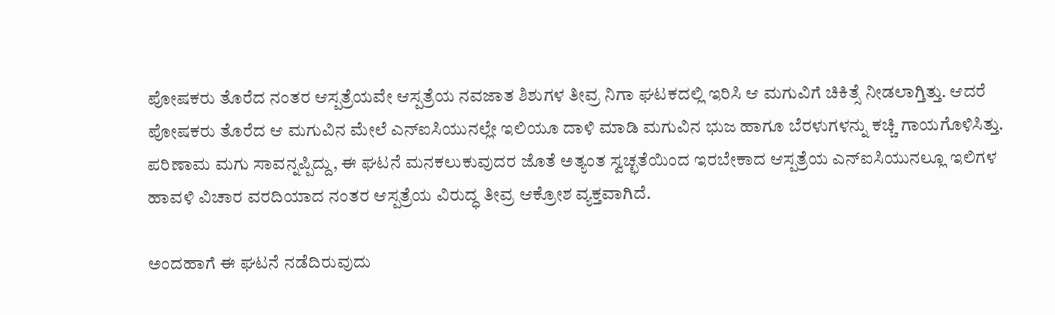ಪೋಷಕರು ತೊರೆದ ನಂತರ ಆಸ್ಪತ್ರೆಯವೇ ಆಸ್ಪತ್ರೆಯ ನವಜಾತ ಶಿಶುಗಳ ತೀವ್ರ ನಿಗಾ ಘಟಕದಲ್ಲಿ ಇರಿಸಿ ಆ ಮಗುವಿಗೆ ಚಿಕಿತ್ಸೆ ನೀಡಲಾಗ್ತಿತ್ತು. ಆದರೆ ಪೋಷಕರು ತೊರೆದ ಆ ಮಗುವಿನ ಮೇಲೆ ಎನ್‌ಐಸಿಯುನಲ್ಲೇ ಇಲಿಯೂ ದಾಳಿ ಮಾಡಿ ಮಗುವಿನ ಭುಜ ಹಾಗೂ ಬೆರಳುಗಳನ್ನು ಕಚ್ಚಿ ಗಾಯಗೊಳಿಸಿತ್ತು. ಪರಿಣಾಮ ಮಗು ಸಾವನ್ನಪ್ಪಿದ್ದು, ಈ ಘಟನೆ ಮನಕಲುಕುವುದರ ಜೊತೆ ಅತ್ಯಂತ ಸ್ವಚ್ಛತೆಯಿಂದ ಇರಬೇಕಾದ ಆಸ್ಪತ್ರೆಯ ಎನ್‌ಐಸಿಯುನಲ್ಲೂ ಇಲಿಗಳ ಹಾವಳಿ ವಿಚಾರ ವರದಿಯಾದ ನಂತರ ಆಸ್ಪತ್ರೆಯ ವಿರುದ್ಧ ತೀವ್ರ ಆಕ್ರೋಶ ವ್ಯಕ್ತವಾಗಿದೆ.

ಅಂದಹಾಗೆ ಈ ಘಟನೆ ನಡೆದಿರುವುದು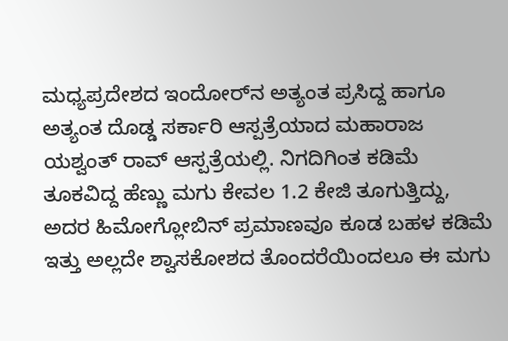ಮಧ್ಯಪ್ರದೇಶದ ಇಂದೋರ್‌ನ ಅತ್ಯಂತ ಪ್ರಸಿದ್ದ ಹಾಗೂ ಅತ್ಯಂತ ದೊಡ್ಡ ಸರ್ಕಾರಿ ಆಸ್ಪತ್ರೆಯಾದ ಮಹಾರಾಜ ಯಶ್ವಂತ್ ರಾವ್ ಆಸ್ಪತ್ರೆಯಲ್ಲಿ. ನಿಗದಿಗಿಂತ ಕಡಿಮೆ ತೂಕವಿದ್ದ ಹೆಣ್ಣು ಮಗು ಕೇವಲ 1.2 ಕೇಜಿ ತೂಗುತ್ತಿದ್ದು, ಅದರ ಹಿಮೋಗ್ಲೋಬಿನ್ ಪ್ರಮಾಣವೂ ಕೂಡ ಬಹಳ ಕಡಿಮೆ ಇತ್ತು ಅಲ್ಲದೇ ಶ್ವಾಸಕೋಶದ ತೊಂದರೆಯಿಂದಲೂ ಈ ಮಗು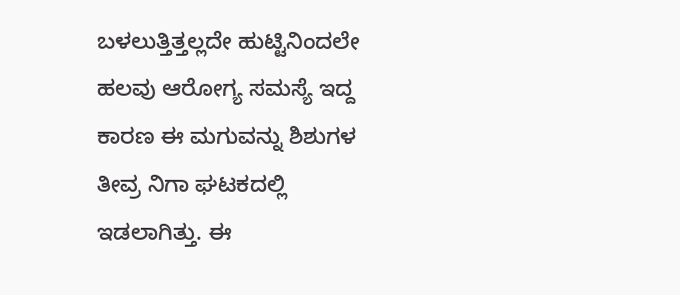ಬಳಲುತ್ತಿತ್ತಲ್ಲದೇ ಹುಟ್ಟಿನಿಂದಲೇ ಹಲವು ಆರೋಗ್ಯ ಸಮಸ್ಯೆ ಇದ್ದ ಕಾರಣ ಈ ಮಗುವನ್ನು ಶಿಶುಗಳ ತೀವ್ರ ನಿಗಾ ಘಟಕದಲ್ಲಿ ಇಡಲಾಗಿತ್ತು. ಈ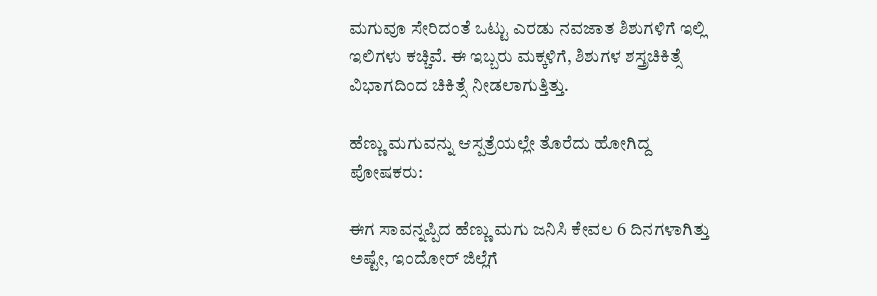ಮಗುವೂ ಸೇರಿದಂತೆ ಒಟ್ಟು ಎರಡು ನವಜಾತ ಶಿಶುಗಳಿಗೆ ಇಲ್ಲಿ ಇಲಿಗಳು ಕಚ್ಚಿವೆ. ಈ ಇಬ್ಬರು ಮಕ್ಕಳಿಗೆ, ಶಿಶುಗಳ ಶಸ್ತ್ರಚಿಕಿತ್ಸೆ ವಿಭಾಗದಿಂದ ಚಿಕಿತ್ಸೆ ನೀಡಲಾಗುತ್ತಿತ್ತು.

ಹೆಣ್ಣು ಮಗುವನ್ನು ಆಸ್ಪತ್ರೆಯಲ್ಲೇ ತೊರೆದು ಹೋಗಿದ್ದ ಪೋಷಕರು:

ಈಗ ಸಾವನ್ನಪ್ಪಿದ ಹೆಣ್ಣು ಮಗು ಜನಿಸಿ ಕೇವಲ 6 ದಿನಗಳಾಗಿತ್ತು ಅಷ್ಟೇ, ಇಂದೋರ್‌ ಜಿಲ್ಲೆಗೆ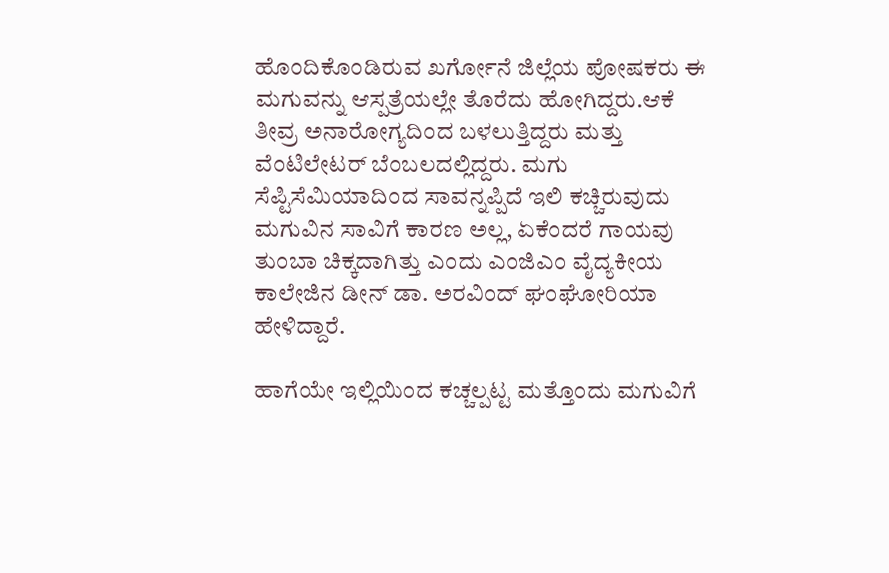ಹೊಂದಿಕೊಂಡಿರುವ ಖರ್ಗೋನೆ ಜಿಲ್ಲೆಯ ಪೋಷಕರು ಈ ಮಗುವನ್ನು ಆಸ್ಪತ್ರೆಯಲ್ಲೇ ತೊರೆದು ಹೋಗಿದ್ದರು.ಆಕೆ ತೀವ್ರ ಅನಾರೋಗ್ಯದಿಂದ ಬಳಲುತ್ತಿದ್ದರು ಮತ್ತು ವೆಂಟಿಲೇಟರ್ ಬೆಂಬಲದಲ್ಲಿದ್ದರು. ಮಗು ಸೆಪ್ಟಿಸೆಮಿಯಾದಿಂದ ಸಾವನ್ನಪ್ಪಿದೆ ಇಲಿ ಕಚ್ಚಿರುವುದು ಮಗುವಿನ ಸಾವಿಗೆ ಕಾರಣ ಅಲ್ಲ, ಏಕೆಂದರೆ ಗಾಯವು ತುಂಬಾ ಚಿಕ್ಕದಾಗಿತ್ತು ಎಂದು ಎಂಜಿಎಂ ವೈದ್ಯಕೀಯ ಕಾಲೇಜಿನ ಡೀನ್ ಡಾ. ಅರವಿಂದ್ ಘಂಘೋರಿಯಾ ಹೇಳಿದ್ದಾರೆ.

ಹಾಗೆಯೇ ಇಲ್ಲಿಯಿಂದ ಕಚ್ಚಲ್ಪಟ್ಟ ಮತ್ತೊಂದು ಮಗುವಿಗೆ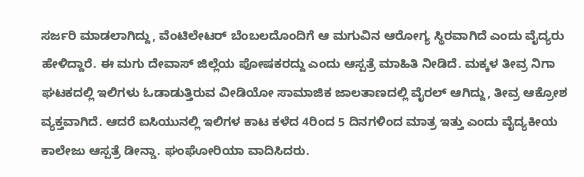ಸರ್ಜರಿ ಮಾಡಲಾಗಿದ್ದು, ವೆಂಟಿಲೇಟರ್‌ ಬೆಂಬಲದೊಂದಿಗೆ ಆ ಮಗುವಿನ ಆರೋಗ್ಯ ಸ್ಥಿರವಾಗಿದೆ ಎಂದು ವೈದ್ಯರು ಹೇಳಿದ್ದಾರೆ. ಈ ಮಗು ದೇವಾಸ್ ಜಿಲ್ಲೆಯ ಪೋಷಕರದ್ದು ಎಂದು ಆಸ್ಪತ್ರೆ ಮಾಹಿತಿ ನೀಡಿದೆ. ಮಕ್ಕಳ ತೀವ್ರ ನಿಗಾ ಘಟಕದಲ್ಲಿ ಇಲಿಗಳು ಓಡಾಡುತ್ತಿರುವ ವೀಡಿಯೋ ಸಾಮಾಜಿಕ ಜಾಲತಾಣದಲ್ಲಿ ವೈರಲ್ ಆಗಿದ್ದು, ತೀವ್ರ ಆಕ್ರೋಶ ವ್ಯಕ್ತವಾಗಿದೆ. ಆದರೆ ಐಸಿಯುನಲ್ಲಿ ಇಲಿಗಳ ಕಾಟ ಕಳೆದ 4ರಿಂದ 5 ದಿನಗಳಿಂದ ಮಾತ್ರ ಇತ್ತು ಎಂದು ವೈದ್ಯಕೀಯ ಕಾಲೇಜು ಆಸ್ಪತ್ರೆ ಡೀನ್ಡಾ. ಘಂಘೋರಿಯಾ ವಾದಿಸಿದರು.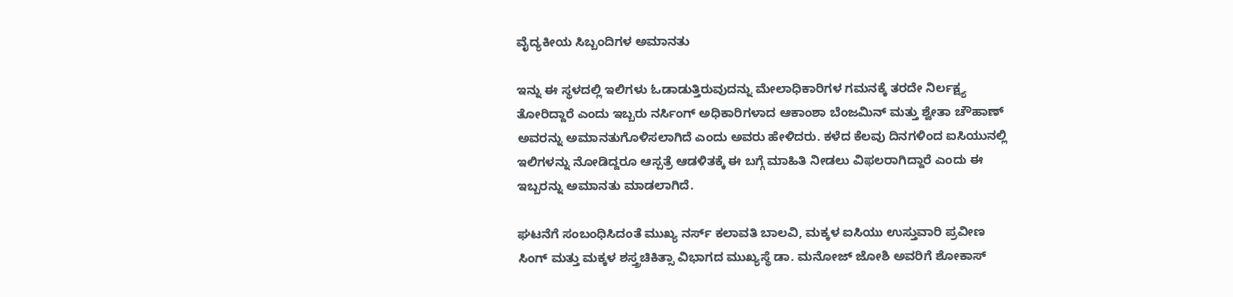ವೈದ್ಯಕೀಯ ಸಿಬ್ಬಂದಿಗಳ ಅಮಾನತು

ಇನ್ನು ಈ ಸ್ಥಳದಲ್ಲಿ ಇಲಿಗಳು ಓಡಾಡುತ್ತಿರುವುದನ್ನು ಮೇಲಾಧಿಕಾರಿಗಳ ಗಮನಕ್ಕೆ ತರದೇ ನಿರ್ಲಕ್ಷ್ಯ ತೋರಿದ್ದಾರೆ ಎಂದು ಇಬ್ಬರು ನರ್ಸಿಂಗ್ ಅಧಿಕಾರಿಗಳಾದ ಆಕಾಂಶಾ ಬೆಂಜಮಿನ್ ಮತ್ತು ಶ್ವೇತಾ ಚೌಹಾಣ್ ಅವರನ್ನು ಅಮಾನತುಗೊಳಿಸಲಾಗಿದೆ ಎಂದು ಅವರು ಹೇಳಿದರು. ಕಳೆದ ಕೆಲವು ದಿನಗಳಿಂದ ಐಸಿಯುನಲ್ಲಿ ಇಲಿಗಳನ್ನು ನೋಡಿದ್ದರೂ ಆಸ್ಪತ್ರೆ ಆಡಳಿತಕ್ಕೆ ಈ ಬಗ್ಗೆ ಮಾಹಿತಿ ನೀಡಲು ವಿಫಲರಾಗಿದ್ದಾರೆ ಎಂದು ಈ ಇಬ್ಬರನ್ನು ಅಮಾನತು ಮಾಡಲಾಗಿದೆ.

ಘಟನೆಗೆ ಸಂಬಂಧಿಸಿದಂತೆ ಮುಖ್ಯ ನರ್ಸ್ ಕಲಾವತಿ ಬಾಲವಿ, ಮಕ್ಕಳ ಐಸಿಯು ಉಸ್ತುವಾರಿ ಪ್ರವೀಣ ಸಿಂಗ್ ಮತ್ತು ಮಕ್ಕಳ ಶಸ್ತ್ರಚಿಕಿತ್ಸಾ ವಿಭಾಗದ ಮುಖ್ಯಸ್ಥೆ ಡಾ. ಮನೋಜ್ ಜೋಶಿ ಅವರಿಗೆ ಶೋಕಾಸ್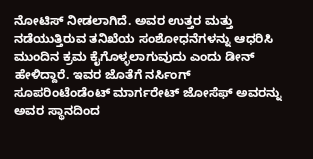ನೋಟಿಸ್ ನೀಡಲಾಗಿದೆ. ಅವರ ಉತ್ತರ ಮತ್ತು ನಡೆಯುತ್ತಿರುವ ತನಿಖೆಯ ಸಂಶೋಧನೆಗಳನ್ನು ಆಧರಿಸಿ ಮುಂದಿನ ಕ್ರಮ ಕೈಗೊಳ್ಳಲಾಗುವುದು ಎಂದು ಡೀನ್ ಹೇಳಿದ್ದಾರೆ. ಇವರ ಜೊತೆಗೆ ನರ್ಸಿಂಗ್ ಸೂಪರಿಂಟೆಂಡೆಂಟ್ ಮಾರ್ಗರೇಟ್ ಜೋಸೆಫ್ ಅವರನ್ನು ಅವರ ಸ್ಥಾನದಿಂದ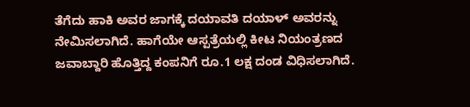ತೆಗೆದು ಹಾಕಿ ಅವರ ಜಾಗಕ್ಕೆ ದಯಾವತಿ ದಯಾಳ್ ಅವರನ್ನು ನೇಮಿಸಲಾಗಿದೆ. ಹಾಗೆಯೇ ಆಸ್ಪತ್ರೆಯಲ್ಲಿ ಕೀಟ ನಿಯಂತ್ರಣದ ಜವಾಬ್ದಾರಿ ಹೊತ್ತಿದ್ದ ಕಂಪನಿಗೆ ರೂ.1 ಲಕ್ಷ ದಂಡ ವಿಧಿಸಲಾಗಿದೆ.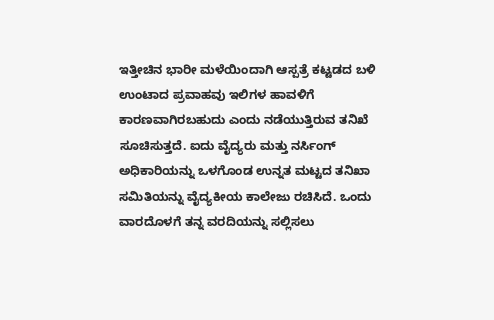ಇತ್ತೀಚಿನ ಭಾರೀ ಮಳೆಯಿಂದಾಗಿ ಆಸ್ಪತ್ರೆ ಕಟ್ಟಡದ ಬಳಿ ಉಂಟಾದ ಪ್ರವಾಹವು ಇಲಿಗಳ ಹಾವಳಿಗೆ ಕಾರಣವಾಗಿರಬಹುದು ಎಂದು ನಡೆಯುತ್ತಿರುವ ತನಿಖೆ ಸೂಚಿಸುತ್ತದೆ. ಐದು ವೈದ್ಯರು ಮತ್ತು ನರ್ಸಿಂಗ್ ಅಧಿಕಾರಿಯನ್ನು ಒಳಗೊಂಡ ಉನ್ನತ ಮಟ್ಟದ ತನಿಖಾ ಸಮಿತಿಯನ್ನು ವೈದ್ಯಕೀಯ ಕಾಲೇಜು ರಚಿಸಿದೆ. ಒಂದು ವಾರದೊಳಗೆ ತನ್ನ ವರದಿಯನ್ನು ಸಲ್ಲಿಸಲು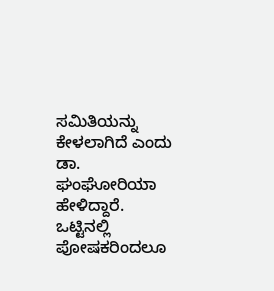ಸಮಿತಿಯನ್ನು ಕೇಳಲಾಗಿದೆ ಎಂದು ಡಾ. ಘಂಘೋರಿಯಾ ಹೇಳಿದ್ದಾರೆ. ಒಟ್ಟಿನಲ್ಲಿ ಪೋಷಕರಿಂದಲೂ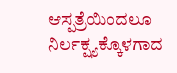ಆಸ್ಪತ್ರೆಯಿಂದಲೂ ನಿರ್ಲಕ್ಷ್ಯಕ್ಕೊಳಗಾದ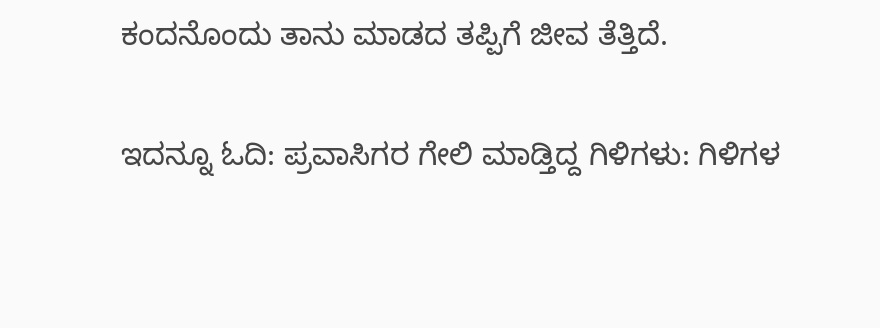ಕಂದನೊಂದು ತಾನು ಮಾಡದ ತಪ್ಪಿಗೆ ಜೀವ ತೆತ್ತಿದೆ.

ಇದನ್ನೂ ಓದಿ: ಪ್ರವಾಸಿಗರ ಗೇಲಿ ಮಾಡ್ತಿದ್ದ ಗಿಳಿಗಳು: ಗಿಳಿಗಳ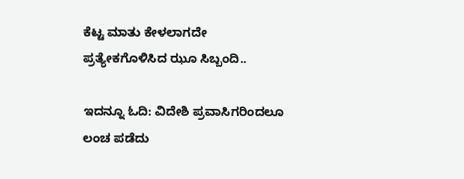ಕೆಟ್ಟ ಮಾತು ಕೇಳಲಾಗದೇ ಪ್ರತ್ಯೇಕಗೊಳಿಸಿದ ಝೂ ಸಿಬ್ಬಂದಿ..

ಇದನ್ನೂ ಓದಿ: ವಿದೇಶಿ ಪ್ರವಾಸಿಗರಿಂದಲೂ ಲಂಚ ಪಡೆದು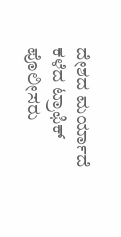ದೇಶದ ಮರ್ಯಾದೆ ಕಳೆದ ಟ್ರಾಫಿಕ್ ಪೊಲೀಸರು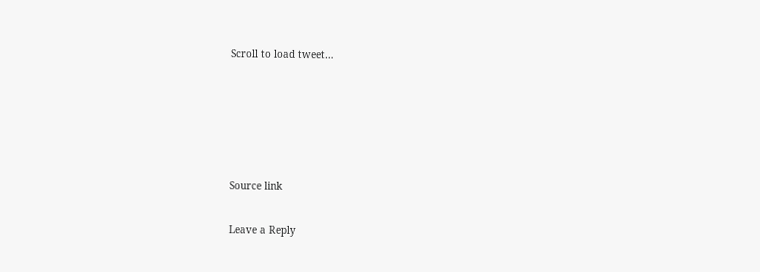Scroll to load tweet…





Source link

Leave a Reply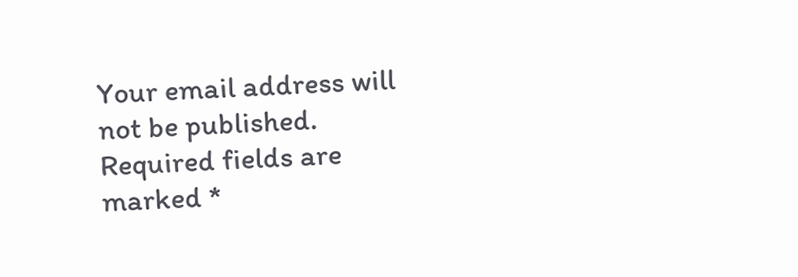Your email address will not be published. Required fields are marked *